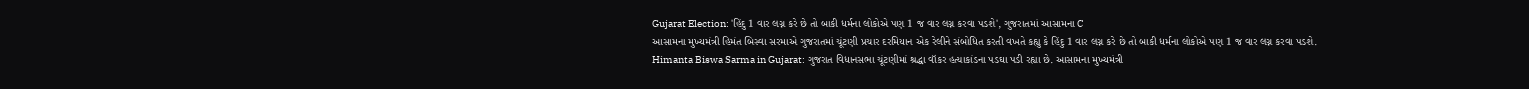Gujarat Election: 'હિંદુ 1 વાર લગ્ન કરે છે તો બાકી ધર્મના લોકોએ પણ 1 જ વાર લગ્ન કરવા પડશે', ગુજરાતમાં આસામના C
આસામના મુખ્યમંત્રી હિમંત બિસ્વા સરમાએ ગુજરાતમાં ચૂંટણી પ્રચાર દરમિયાન એક રેલીને સંબોધિત કરતી વખતે કહ્યુ કે હિંદુ 1 વાર લગ્ન કરે છે તો બાકી ધર્મના લોકોએ પણ 1 જ વાર લગ્ન કરવા પડશે.
Himanta Biswa Sarma in Gujarat: ગુજરાત વિધાનસભા ચૂંટણીમાં શ્રદ્ધા વૉકર હત્યાકાંડના પડઘા પડી રહ્યા છે. આસામના મુખ્યમંત્રી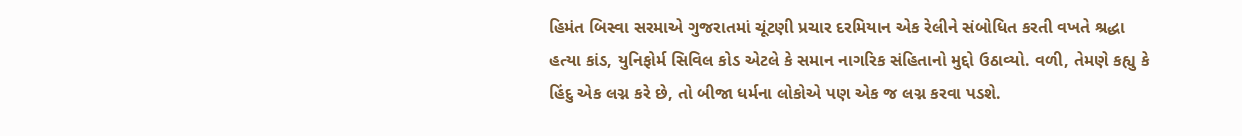હિમંત બિસ્વા સરમાએ ગુજરાતમાં ચૂંટણી પ્રચાર દરમિયાન એક રેલીને સંબોધિત કરતી વખતે શ્રદ્ધા હત્યા કાંડ, યુનિફોર્મ સિવિલ કોડ એટલે કે સમાન નાગરિક સંહિતાનો મુદ્દો ઉઠાવ્યો. વળી, તેમણે કહ્યુ કે હિંદુ એક લગ્ન કરે છે, તો બીજા ધર્મના લોકોએ પણ એક જ લગ્ન કરવા પડશે.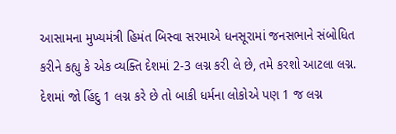આસામના મુખ્યમંત્રી હિમંત બિસ્વા સરમાએ ધનસૂરામાં જનસભાને સંબોધિત કરીને કહ્યુ કે એક વ્યક્તિ દેશમાં 2-3 લગ્ન કરી લે છે, તમે કરશો આટલા લગ્ન. દેશમાં જો હિંદુ 1 લગ્ન કરે છે તો બાકી ધર્મના લોકોએ પણ 1 જ લગ્ન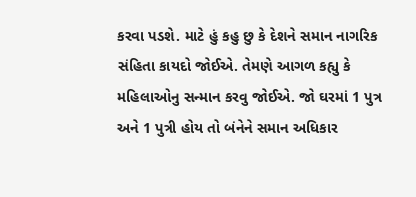કરવા પડશે. માટે હું કહુ છુ કે દેશને સમાન નાગરિક સંહિતા કાયદો જોઈએ. તેમણે આગળ કહ્યુ કે મહિલાઓનુ સન્માન કરવુ જોઈએ. જો ઘરમાં 1 પુત્ર અને 1 પુત્રી હોય તો બંનેને સમાન અધિકાર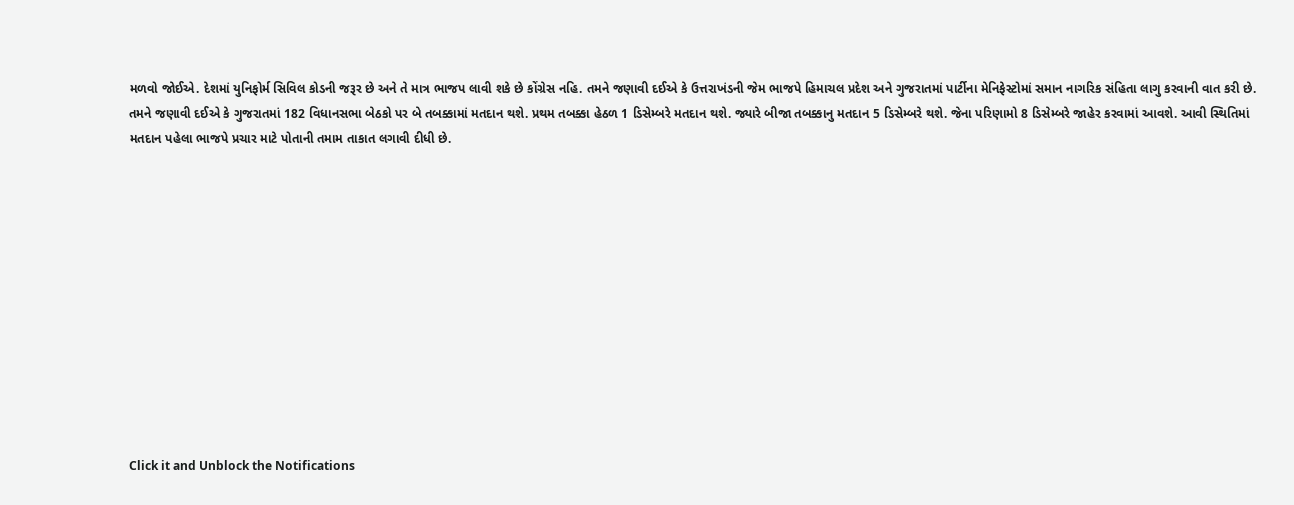મળવો જોઈએ. દેશમાં યુનિફોર્મ સિવિલ કોડની જરૂર છે અને તે માત્ર ભાજપ લાવી શકે છે કોંગ્રેસ નહિ. તમને જણાવી દઈએ કે ઉત્તરાખંડની જેમ ભાજપે હિમાચલ પ્રદેશ અને ગુજરાતમાં પાર્ટીના મેનિફેસ્ટોમાં સમાન નાગરિક સંહિતા લાગુ કરવાની વાત કરી છે.
તમને જણાવી દઈએ કે ગુજરાતમાં 182 વિધાનસભા બેઠકો પર બે તબક્કામાં મતદાન થશે. પ્રથમ તબક્કા હેઠળ 1 ડિસેમ્બરે મતદાન થશે. જ્યારે બીજા તબક્કાનુ મતદાન 5 ડિસેમ્બરે થશે. જેના પરિણામો 8 ડિસેમ્બરે જાહેર કરવામાં આવશે. આવી સ્થિતિમાં મતદાન પહેલા ભાજપે પ્રચાર માટે પોતાની તમામ તાકાત લગાવી દીધી છે.












Click it and Unblock the Notifications